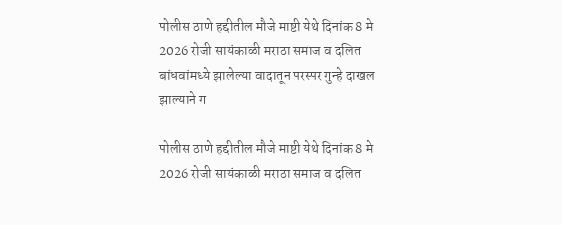पोलीस ठाणे हद्दीतील मौजे माष्टी येथे दिनांक 8 मे 2026 रोजी सायंकाळी मराठा समाज व दलित बांधवांमध्ये झालेल्या वादातून परस्पर गुन्हे दाखल झाल्याने ग

पोलीस ठाणे हद्दीतील मौजे माष्टी येथे दिनांक 8 मे 2026 रोजी सायंकाळी मराठा समाज व दलित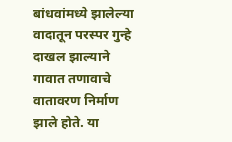बांधवांमध्ये झालेल्या वादातून परस्पर गुन्हे दाखल झाल्याने गावात तणावाचे वातावरण निर्माण झाले होते. या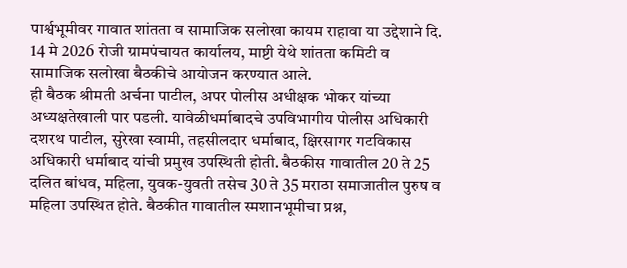पार्श्वभूमीवर गावात शांतता व सामाजिक सलोखा कायम राहावा या उद्देशाने दि. 14 मे 2026 रोजी ग्रामपंचायत कार्यालय, माष्टी येथे शांतता कमिटी व सामाजिक सलोखा बैठकीचे आयोजन करण्यात आले.
ही बैठक श्रीमती अर्चना पाटील, अपर पोलीस अधीक्षक भोकर यांच्या अध्यक्षतेखाली पार पडली. यावेळीधर्माबादचे उपविभागीय पोलीस अधिकारी दशरथ पाटील, सुरेखा स्वामी, तहसीलदार धर्माबाद, क्षिरसागर गटविकास अधिकारी धर्माबाद यांची प्रमुख उपस्थिती होती. बैठकीस गावातील 20 ते 25 दलित बांधव, महिला, युवक-युवती तसेच 30 ते 35 मराठा समाजातील पुरुष व महिला उपस्थित होते. बैठकीत गावातील स्मशानभूमीचा प्रश्न,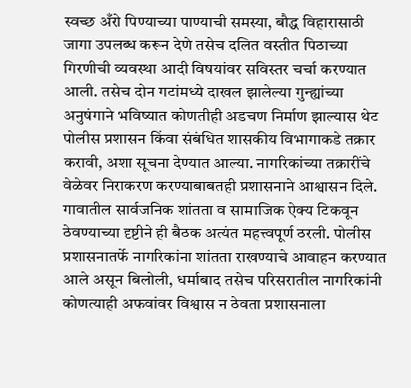स्वच्छ अँरो पिण्याच्या पाण्याची समस्या, बौद्ध विहारासाठी जागा उपलब्ध करून देणे तसेच दलित वस्तीत पिठाच्या गिरणीची व्यवस्था आदी विषयांवर सविस्तर चर्चा करण्यात आली. तसेच दोन गटांमध्ये दाखल झालेल्या गुन्ह्यांच्या अनुषंगाने भविष्यात कोणतीही अडचण निर्माण झाल्यास थेट पोलीस प्रशासन किंवा संबंधित शासकीय विभागाकडे तक्रार करावी, अशा सूचना देण्यात आल्या. नागरिकांच्या तक्रारींचे वेळेवर निराकरण करण्याबाबतही प्रशासनाने आश्वासन दिले. गावातील सार्वजनिक शांतता व सामाजिक ऐक्य टिकवून ठेवण्याच्या दृष्टीने ही बैठक अत्यंत महत्त्वपूर्ण ठरली. पोलीस प्रशासनातर्फे नागरिकांना शांतता राखण्याचे आवाहन करण्यात आले असून बिलोली, धर्माबाद तसेच परिसरातील नागरिकांनी कोणत्याही अफवांवर विश्वास न ठेवता प्रशासनाला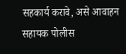सहकार्य करावे, असे आवाहन सहायक पोलीस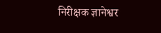निरीक्षक ज्ञानेश्वर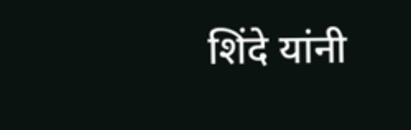शिंदे यांनी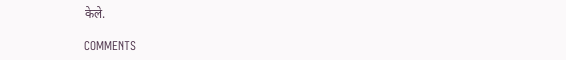केले.

COMMENTS